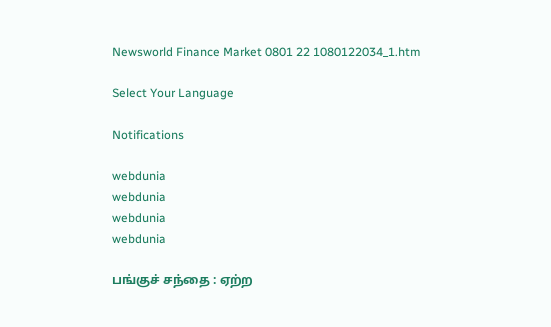Newsworld Finance Market 0801 22 1080122034_1.htm

Select Your Language

Notifications

webdunia
webdunia
webdunia
webdunia

ப‌ங்‌கு‌ச் ச‌ந்தை‌ : ஏ‌ற்ற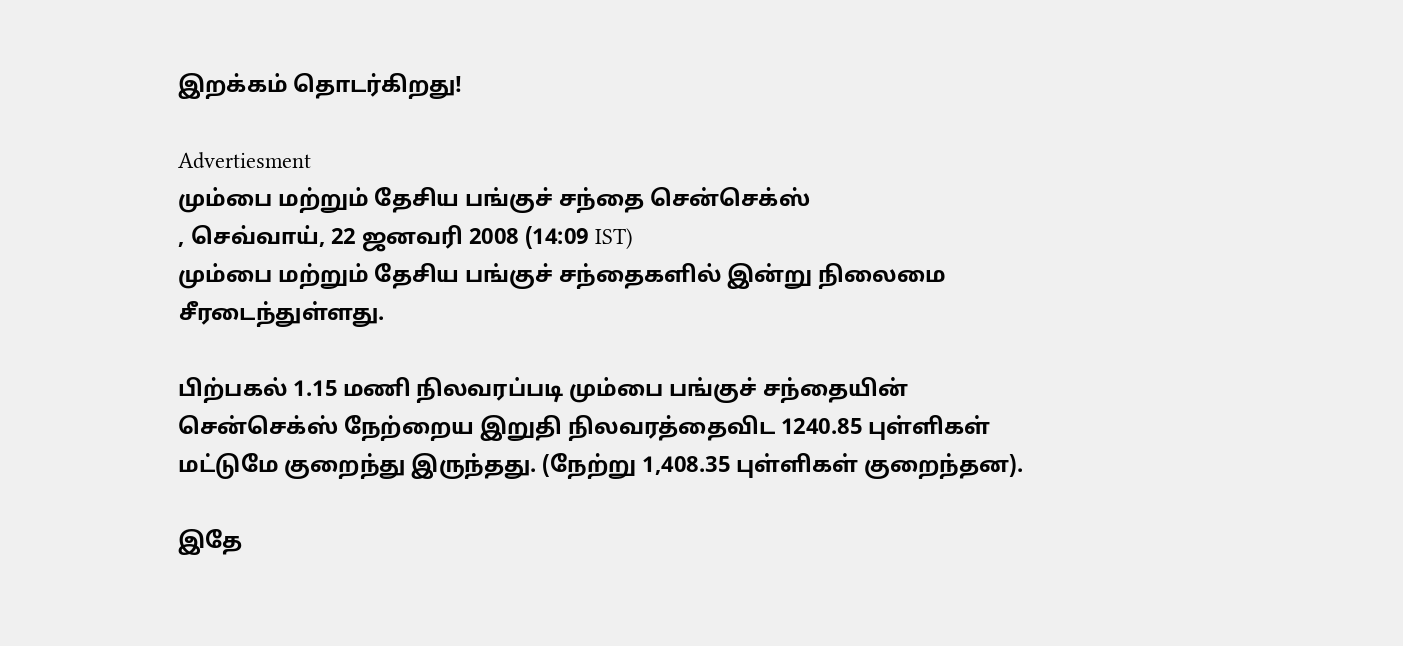இற‌க்க‌ம் தொட‌ர்‌கிறது!

Advertiesment
மும்பை மற்றும் தேசிய பங்குச் சந்தை சென்செக்ஸ்
, செவ்வாய், 22 ஜனவரி 2008 (14:09 IST)
மும்பை மற்றும் தேசிய பங்குச் சந்தைகளில் இன்று நிலைமை சீரடைந்துள்ளது.

பிற்பகல் 1.15 மணி நிலவரப்படி மும்பை பங்குச் சந்தையின் சென்செக்ஸ் நேற்றைய இறுதி நிலவரத்தைவிட 1240.85 புள்ளிகள் மட்டுமே குறைந்து இருந்தது. (நேற்று 1,408.35 புள்ளிகள் குறைந்தன).

இதே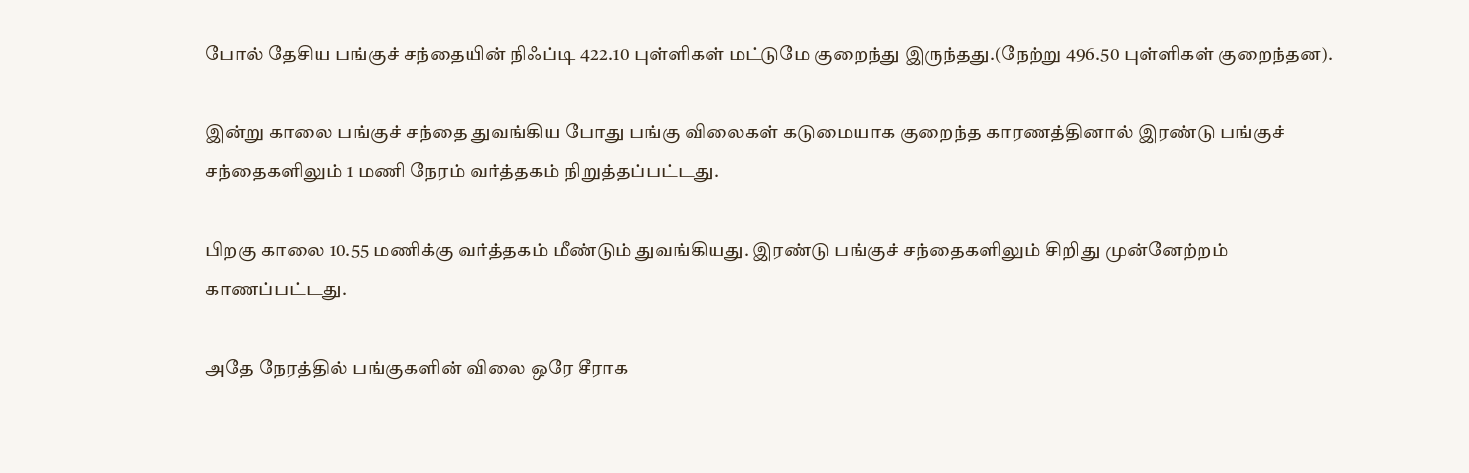போல் தேசிய பங்குச் சந்தையின் நிஃப்டி 422.10 புள்ளிகள் மட்டுமே குறைந்து இருந்தது.(நேற்று 496.50 புள்ளிகள் குறைந்தன).

இன்று காலை பங்குச் சந்தை துவங்கிய போது பங்கு விலைகள் கடுமையாக குறைந்த காரணத்தினால் இரண்டு பங்குச் சந்தைகளிலும் 1 மணி நேரம் வர்த்தகம் நிறுத்தப்பட்டது.

பிறகு காலை 10.55 மணிக்கு வர்த்தகம் மீண்டும் துவங்கியது. இரண்டு பங்குச் சந்தைகளிலும் சிறிது முன்னேற்றம் காணப்பட்டது.

அதே நேரத்தில் பங்குகளின் விலை ஒரே சீராக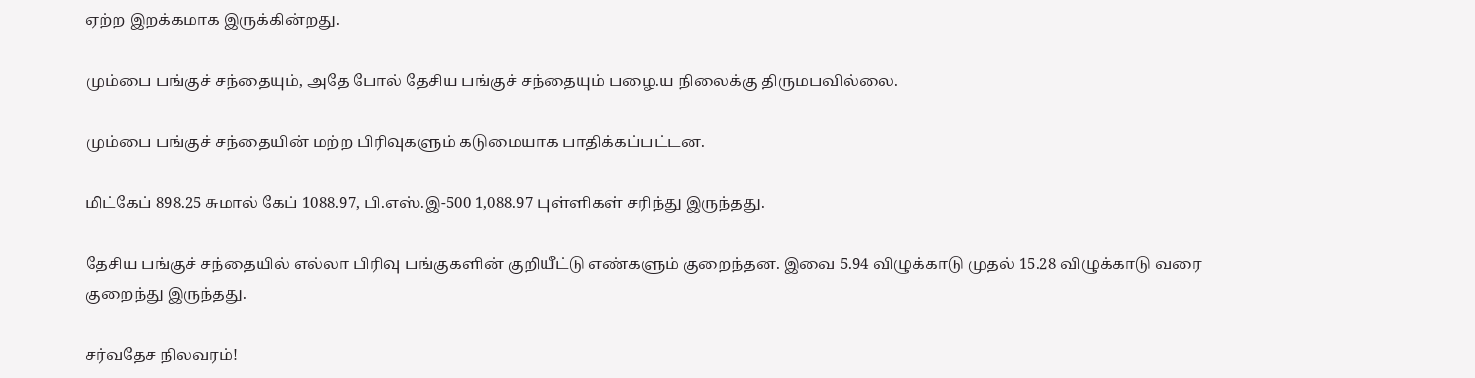ஏற்ற இறக்கமாக இருக்கின்றது.

மும்பை பங்குச் சந்தையும், அதே போல் தேசிய பங்குச் சந்தையும் பழை.ய நிலைக்கு திருமபவில்லை.

மும்பை பங்குச் சந்தையின் மற்ற பிரிவுகளும் கடுமையாக பாதிக்கப்பட்டன.

மிட்கேப் 898.25 சுமால் கேப் 1088.97, பி.எஸ்.இ-500 1,088.97 புள்ளிகள் சரிந்து இருந்தது.

தேசிய பங்குச் சந்தையில் எல்லா பிரிவு பங்குகளின் குறியீட்டு எண்களும் குறைந்தன. இவை 5.94 விழுக்காடு முதல் 15.28 விழுக்காடு வரை குறைந்து இருந்தது.

ச‌ர்வதேச ‌நிலவர‌ம்!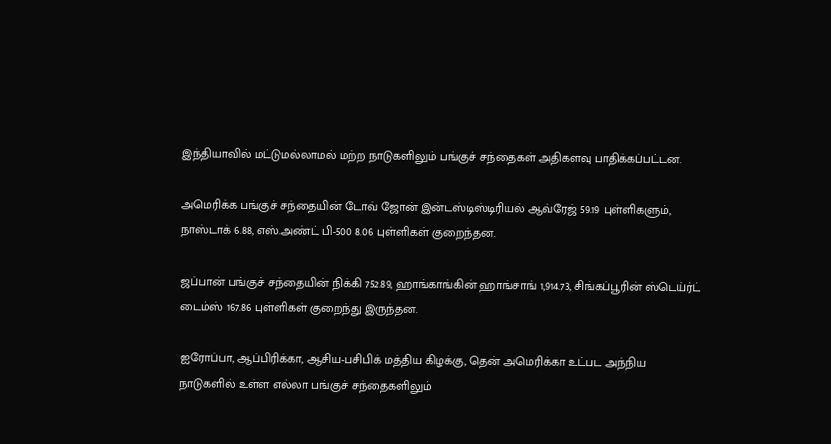இந்தியாவில் மட்டுமல்லாமல் மற்ற நாடுகளிலும் பங்குச் சந்தைகள் அதிகளவு பாதிக்கப்பட்டன.

அமெரிக்க பங்குச் சந்தையின் டோவ் ஜோன் இன்டஸ்டிஸ்டிரிய‌ல் ஆவ்ரேஜ் 59.19 புள்ளிகளும், நாஸ்டாக் 6.88, எஸ்.அண்ட் பி-500 8.06 புள்ளிகள் குறைந்தன.

ஜப்பான் பங்குச் சந்தையின் நிக்கி 752.89, ஹாங்காங்கின் ஹாங்சாங் 1,914.73, சிங்கப்பூரின் ஸ்டெய்ர்ட் டைம்ஸ் 167.86 புள்ளிகள் குறைந்து இருந்தன.

ஐரோப்பா, ஆப்பிரிக்கா, ஆசிய-பசிபிக் மத்திய கிழக்கு, தென் அமெரிக்கா உட்பட அந்நிய நாடுகளில் உள்ள எல்லா பங்குச் சந்தைகளிலும்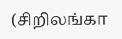(சி‌றிலங்கா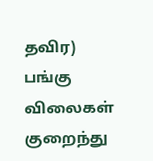தவிர) பங்கு விலைகள் குறைந்து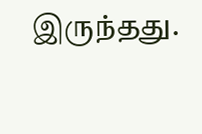இருந்தது.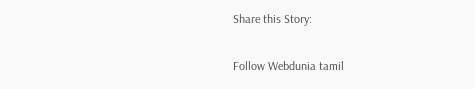Share this Story:

Follow Webdunia tamil